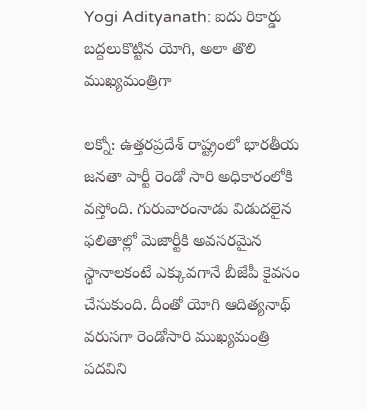Yogi Adityanath: ఐదు రికార్డు బద్దలుకొట్టిన యోగి, అలా తొలి ముఖ్యమంత్రిగా

లక్నో: ఉత్తరప్రదేశ్ రాష్ట్రంలో భారతీయ జనతా పార్టీ రెండో సారి అధికారంలోకి వస్తోంది. గురువారంనాడు విడుదలైన ఫలితాల్లో మెజార్టీకి అవసరమైన స్థానాలకంటే ఎక్కువగానే బీజేపీ కైవసం చేసుకుంది. దీంతో యోగి ఆదిత్యనాథ్ వరుసగా రెండోసారి ముఖ్యమంత్రి పదవిని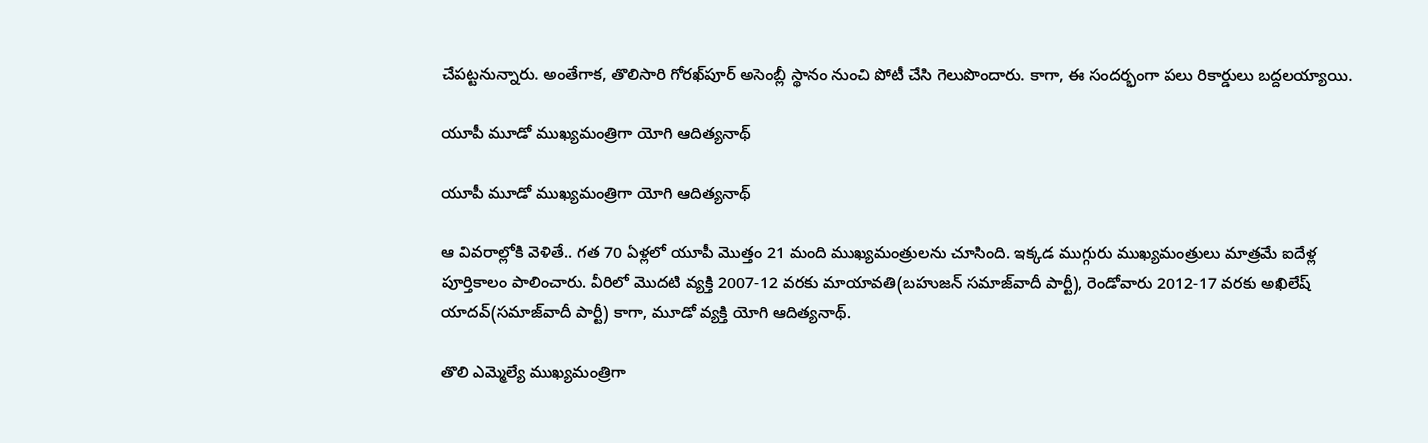చేపట్టనున్నారు. అంతేగాక, తొలిసారి గోరఖ్‌పూర్ అసెంబ్లీ స్థానం నుంచి పోటీ చేసి గెలుపొందారు. కాగా, ఈ సందర్భంగా పలు రికార్డులు బద్దలయ్యాయి.

యూపీ మూడో ముఖ్యమంత్రిగా యోగి ఆదిత్యనాథ్

యూపీ మూడో ముఖ్యమంత్రిగా యోగి ఆదిత్యనాథ్

ఆ వివరాల్లోకి వెళితే.. గత 70 ఏళ్లలో యూపీ మొత్తం 21 మంది ముఖ్యమంత్రులను చూసింది. ఇక్కడ ముగ్గురు ముఖ్యమంత్రులు మాత్రమే ఐదేళ్ల పూర్తికాలం పాలించారు. వీరిలో మొదటి వ్యక్తి 2007-12 వరకు మాయావతి(బహుజన్ సమాజ్‌వాదీ పార్టీ), రెండోవారు 2012-17 వరకు అఖిలేష్ యాదవ్(సమాజ్‌వాదీ పార్టీ) కాగా, మూడో వ్యక్తి యోగి ఆదిత్యనాథ్.

తొలి ఎమ్మెల్యే ముఖ్యమంత్రిగా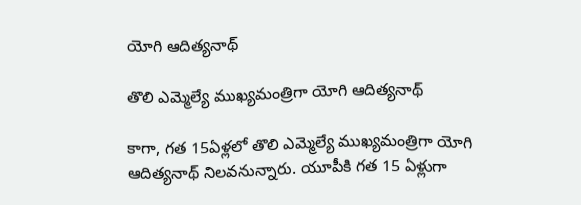యోగి ఆదిత్యనాథ్

తొలి ఎమ్మెల్యే ముఖ్యమంత్రిగా యోగి ఆదిత్యనాథ్

కాగా, గత 15ఏళ్లలో తొలి ఎమ్మెల్యే ముఖ్యమంత్రిగా యోగి ఆదిత్యనాథ్ నిలవనున్నారు. యూపీకి గత 15 ఏళ్లుగా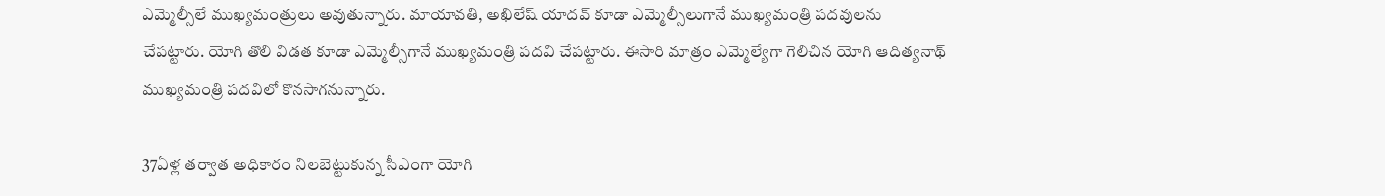ఎమ్మెల్సీలే ముఖ్యమంత్రులు అవుతున్నారు. మాయావతి, అఖిలేష్ యాదవ్ కూడా ఎమ్మెల్సీలుగానే ముఖ్యమంత్రి పదవులను చేపట్టారు. యోగి తొలి విడత కూడా ఎమ్మెల్సీగానే ముఖ్యమంత్రి పదవి చేపట్టారు. ఈసారి మాత్రం ఎమ్మెల్యేగా గెలిచిన యోగి ఆదిత్యనాథ్ ముఖ్యమంత్రి పదవిలో కొనసాగనున్నారు.

37ఏళ్ల తర్వాత అధికారం నిలబెట్టుకున్న సీఎంగా యోగి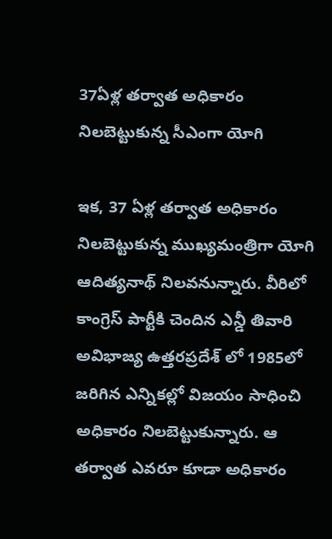37ఏళ్ల తర్వాత అధికారం నిలబెట్టుకున్న సీఎంగా యోగి

ఇక, 37 ఏళ్ల తర్వాత అధికారం నిలబెట్టుకున్న ముఖ్యమంత్రిగా యోగి ఆదిత్యనాథ్ నిలవనున్నారు. వీరిలో కాంగ్రెస్ పార్టీకి చెందిన ఎన్డీ తివారి అవిభాజ్య ఉత్తరప్రదేశ్ లో 1985లో జరిగిన ఎన్నికల్లో విజయం సాధించి అధికారం నిలబెట్టుకున్నారు. ఆ తర్వాత ఎవరూ కూడా అధికారం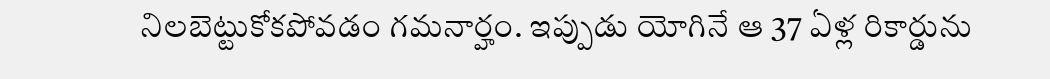నిలబెట్టుకోకపోవడం గమనార్హం. ఇప్పుడు యోగినే ఆ 37 ఏళ్ల రికార్డును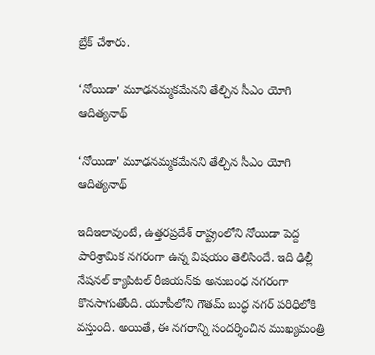బ్రేక్ చేశారు.

‘నోయిడా' మూఢనమ్మకమేనని తేల్చిన సీఎం యోగి ఆదిత్యనాథ్

‘నోయిడా' మూఢనమ్మకమేనని తేల్చిన సీఎం యోగి ఆదిత్యనాథ్

ఇదిఇలావుంటే, ఉత్తరప్రదేశ్ రాష్ట్రంలోని నోయిడా పెద్ద పారిశ్రామిక నగరంగా ఉన్న విషయం తెలిసిందే. ఇది ఢిల్లీ నేషనల్ క్యాపిటల్ రీజియన్‌కు అనుబంధ నగరంగా కొనసాగుతోంది. యూపీలోని గౌతమ్ బుద్ధ నగర్ పరిధిలోకి వస్తుంది. అయితే, ఈ నగరాన్ని సందర్శించిన ముఖ్యమంత్రి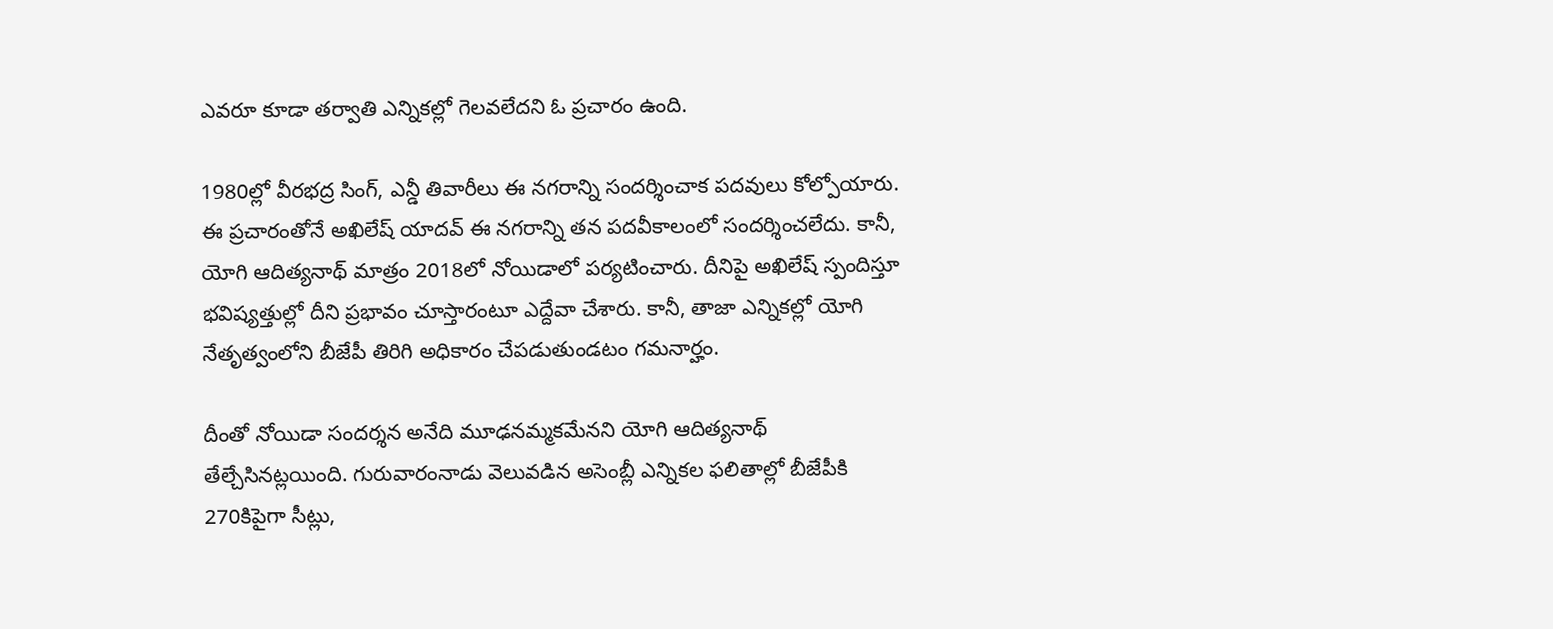ఎవరూ కూడా తర్వాతి ఎన్నికల్లో గెలవలేదని ఓ ప్రచారం ఉంది.

1980ల్లో వీరభద్ర సింగ్, ఎన్డీ తివారీలు ఈ నగరాన్ని సందర్శించాక పదవులు కోల్పోయారు. ఈ ప్రచారంతోనే అఖిలేష్ యాదవ్ ఈ నగరాన్ని తన పదవీకాలంలో సందర్శించలేదు. కానీ, యోగి ఆదిత్యనాథ్ మాత్రం 2018లో నోయిడాలో పర్యటించారు. దీనిపై అఖిలేష్ స్పందిస్తూ భవిష్యత్తుల్లో దీని ప్రభావం చూస్తారంటూ ఎద్దేవా చేశారు. కానీ, తాజా ఎన్నికల్లో యోగి నేతృత్వంలోని బీజేపీ తిరిగి అధికారం చేపడుతుండటం గమనార్హం.

దీంతో నోయిడా సందర్శన అనేది మూఢనమ్మకమేనని యోగి ఆదిత్యనాథ్ తేల్చేసినట్లయింది. గురువారంనాడు వెలువడిన అసెంబ్లీ ఎన్నికల ఫలితాల్లో బీజేపీకి 270కిపైగా సీట్లు,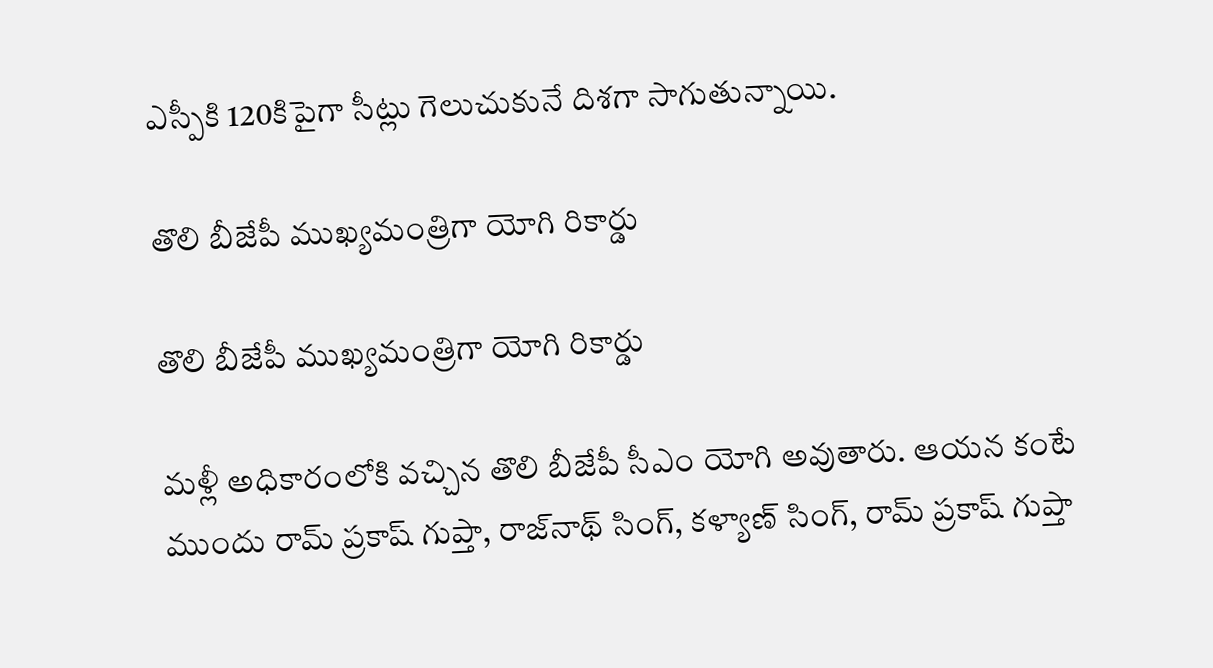ఎస్పీకి 120కిపైగా సీట్లు గెలుచుకునే దిశగా సాగుతున్నాయి.

తొలి బీజేపీ ముఖ్యమంత్రిగా యోగి రికార్డు

తొలి బీజేపీ ముఖ్యమంత్రిగా యోగి రికార్డు

మళ్లీ అధికారంలోకి వచ్చిన తొలి బీజేపీ సీఎం యోగి అవుతారు. ఆయన కంటే ముందు రామ్ ప్రకాష్ గుప్తా, రాజ్‌నాథ్ సింగ్, కళ్యాణ్ సింగ్, రామ్ ప్రకాష్ గుప్తా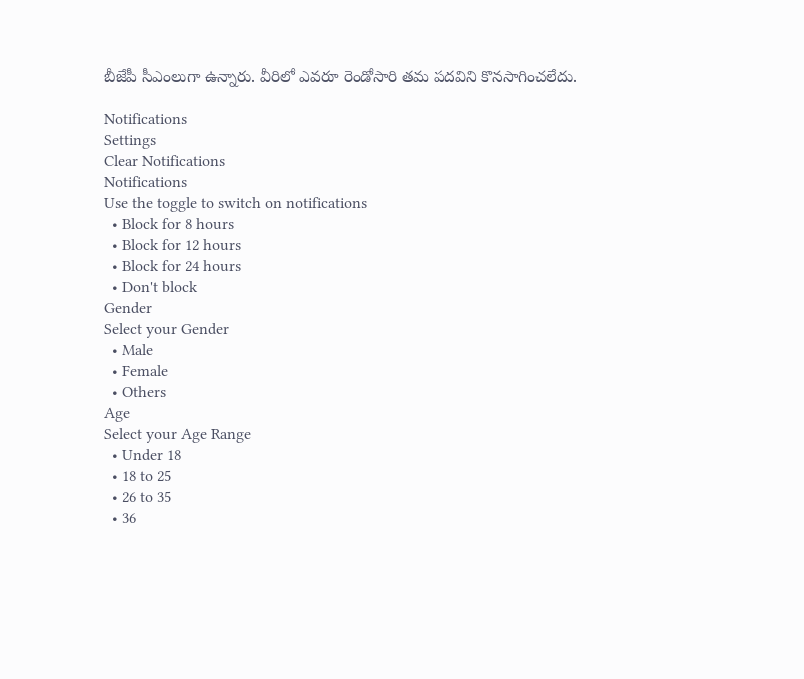బీజేపీ సీఎంలుగా ఉన్నారు. వీరిలో ఎవరూ రెండోసారి తమ పదవిని కొనసాగించలేదు.

Notifications
Settings
Clear Notifications
Notifications
Use the toggle to switch on notifications
  • Block for 8 hours
  • Block for 12 hours
  • Block for 24 hours
  • Don't block
Gender
Select your Gender
  • Male
  • Female
  • Others
Age
Select your Age Range
  • Under 18
  • 18 to 25
  • 26 to 35
  • 36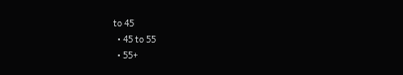to 45
  • 45 to 55
  • 55+